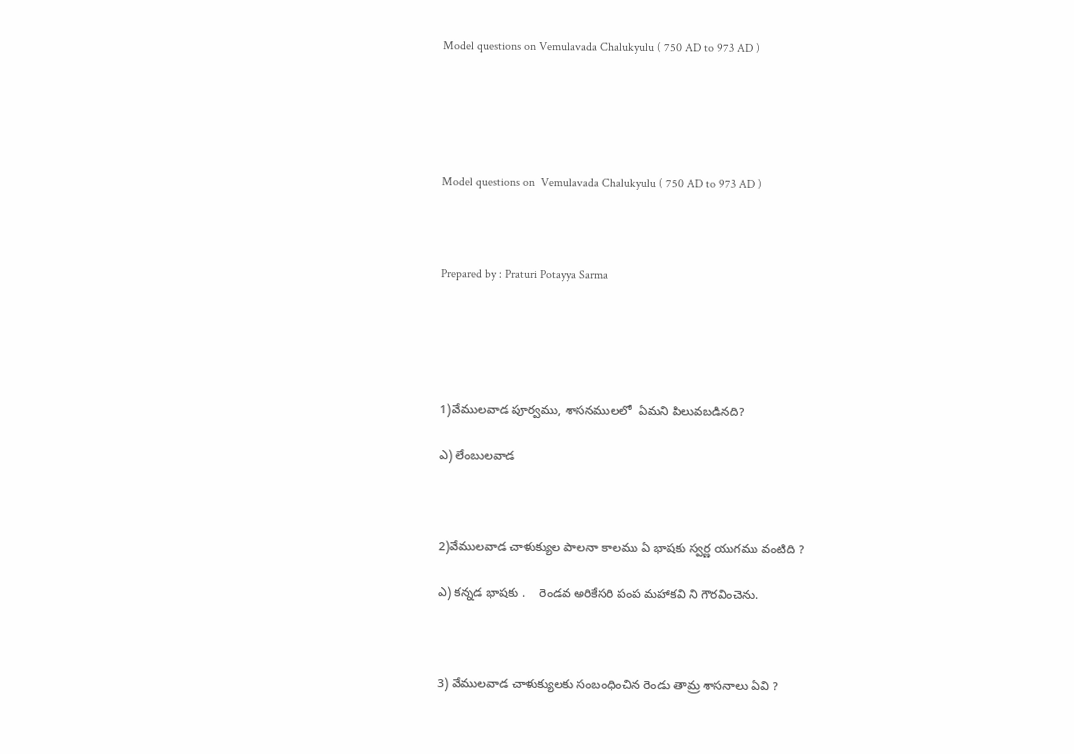Model questions on Vemulavada Chalukyulu ( 750 AD to 973 AD )





Model questions on  Vemulavada Chalukyulu ( 750 AD to 973 AD )



Prepared by : Praturi Potayya Sarma





1)వేములవాడ పూర్వము, శాసనములలో  ఏమని పిలువబడినది?

ఎ) లేంబులవాడ



2)వేములవాడ చాళుక్యుల పాలనా కాలము ఏ భాషకు స్వర్ణ యుగము వంటిది ?

ఎ) కన్నడ భాషకు .    రెండవ అరికేసరి పంప మహాకవి ని గౌరవించెను.



3) వేములవాడ చాళుక్యులకు సంబంధించిన రెండు తామ్ర శాసనాలు ఏవి ?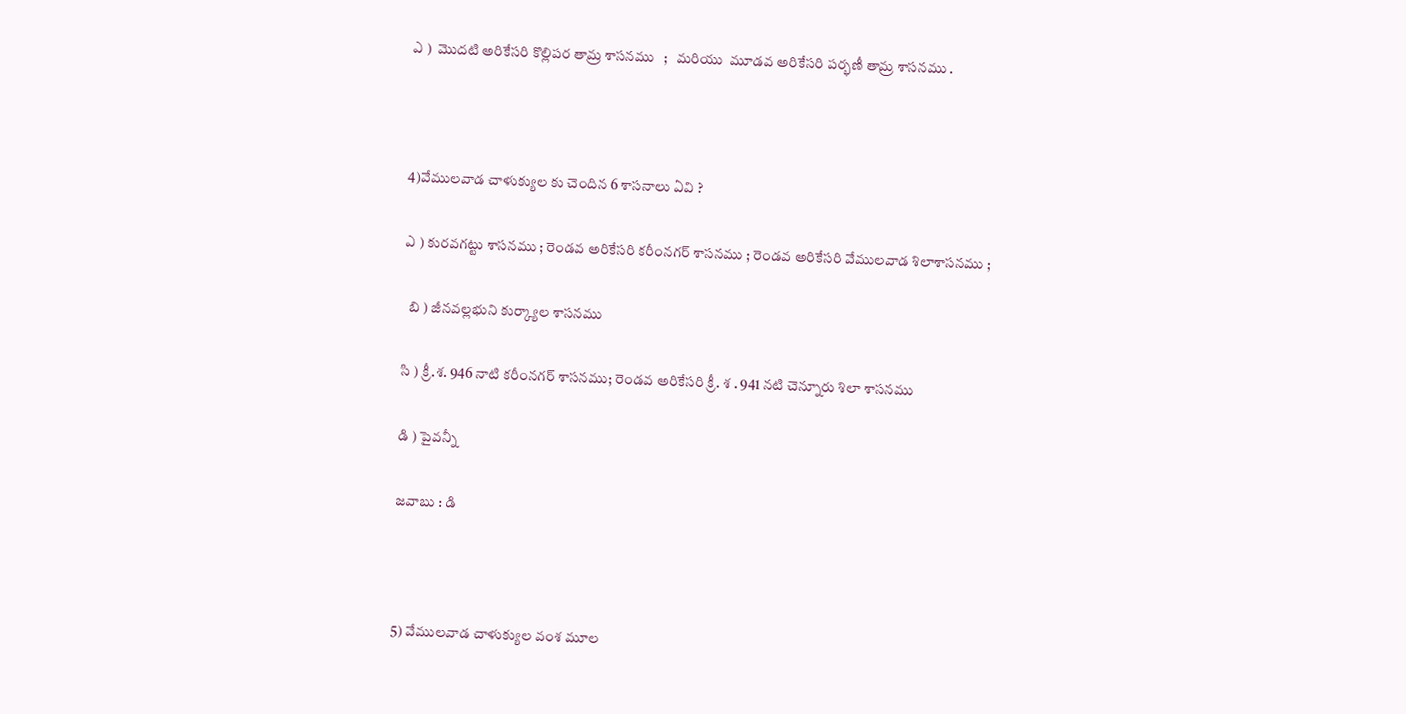ఎ )  మొదటి అరికేసరి కొల్లిపర తామ్ర శాసనము   ;   మరియు  మూడవ అరికేసరి పర్భణీ తామ్ర శాసనము .



4)వేములవాడ చాళుక్యుల కు చెందిన 6 శాసనాలు ఏవి ?

ఎ ) కురవగట్టు శాసనము ; రెండవ అరికేసరి కరీంనగర్ శాసనము ; రెండవ అరికేసరి వేములవాడ శిలాశాసనము ;

  బి ) జీనవల్లభుని కుర్క్యాల శాసనము

సి ) క్రీ.శ. 946 నాటి కరీంనగర్ శాసనము; రెండవ అరికేసరి క్రీ. శ . 941 నటి చెన్నూరు శిలా శాసనము

డి ) పైవన్నీ

జవాబు : డి



5) వేములవాడ చాళుక్యుల వంశ మూల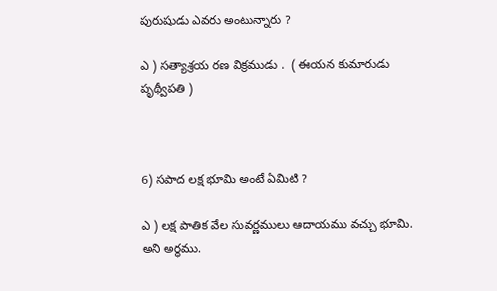పురుషుడు ఎవరు అంటున్నారు ?

ఎ ) సత్యాశ్రయ రణ విక్రముడు .  ( ఈయన కుమారుడు  పృథ్వీపతి )



6) సపాద లక్ష భూమి అంటే ఏమిటి ?

ఎ ) లక్ష పాతిక వేల సువర్ణములు ఆదాయము వచ్చు భూమి. అని అర్ధము.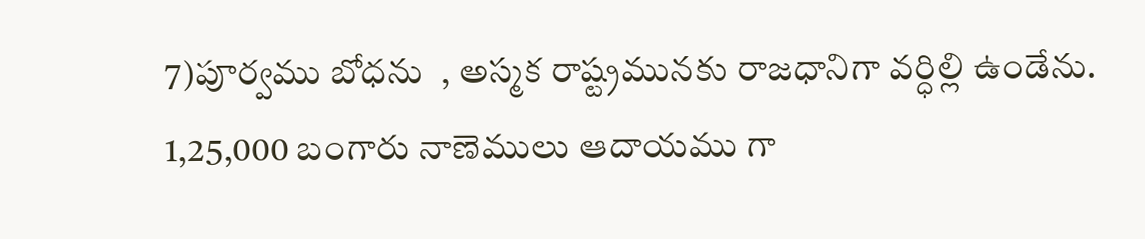7)పూర్వము బోధను  , అస్మక రాష్ట్రమునకు రాజధానిగా వర్ధిల్లి ఉండేను. 1,25,000 బంగారు నాణెములు ఆదాయము గా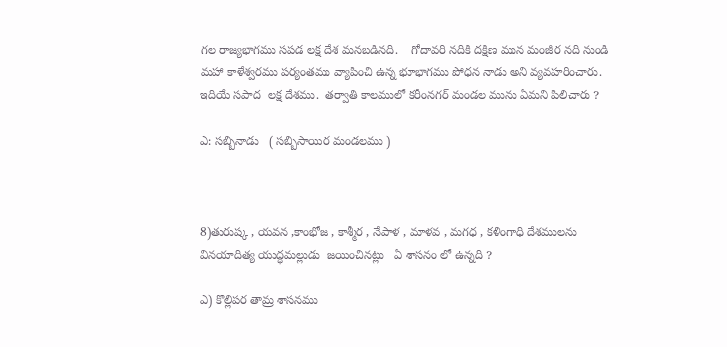గల రాజ్యభాగము సపడ లక్ష దేశ మనబడినది.    గోదావరి నదికి దక్షిణ మున మంజీర నది నుండి మహా కాళేశ్వరము పర్యంతము వ్యాపించి ఉన్న భూభాగము పోధన నాడు అని వ్యవహరించారు. ఇదియే సపాద  లక్ష దేశము.  తర్వాతి కాలములో కరీంనగర్ మండల మును ఏమని పిలిచారు ?

ఎ: సబ్బినాడు   ( సబ్బిసాయిర మండలము )



8)తురుష్క , యవన ,కాంభోజ , కాశ్మీర , నేపాళ , మాళవ , మగధ , కళింగాధి దేశములను వినయాదిత్య యుద్ధమల్లుడు  జయించినట్లు   ఏ శాసనం లో ఉన్నది ?

ఎ) కొల్లిపర తామ్ర శాసనము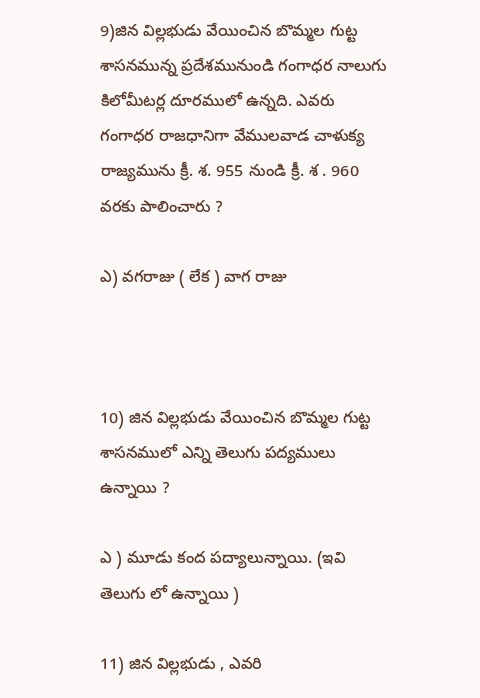9)జిన విల్లభుడు వేయించిన బొమ్మల గుట్ట శాసనమున్న ప్రదేశమునుండి గంగాధర నాలుగు కిలోమీటర్ల దూరములో ఉన్నది. ఎవరు గంగాధర రాజధానిగా వేములవాడ చాళుక్య రాజ్యమును క్రీ. శ. 955 నుండి క్రీ. శ . 960 వరకు పాలించారు ?

ఎ) వగరాజు ( లేక ) వాగ రాజు



10) జిన విల్లభుడు వేయించిన బొమ్మల గుట్ట శాసనములో ఎన్ని తెలుగు పద్యములు ఉన్నాయి ?

ఎ ) మూడు కంద పద్యాలున్నాయి. (ఇవి తెలుగు లో ఉన్నాయి )

11) జిన విల్లభుడు , ఎవరి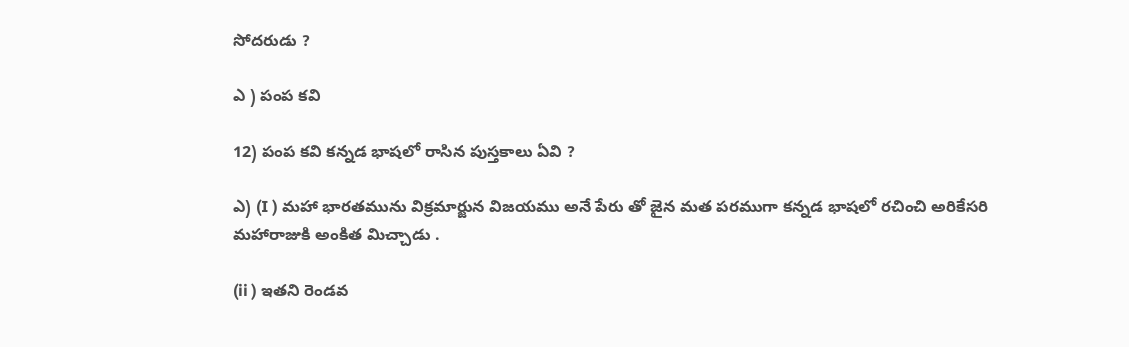సోదరుడు ?

ఎ ) పంప కవి

12) పంప కవి కన్నడ భాషలో రాసిన పుస్తకాలు ఏవి ?

ఎ) (I ) మహా భారతమును విక్రమార్జున విజయము అనే పేరు తో జైన మత పరముగా కన్నడ భాషలో రచించి అరికేసరి మహారాజుకి అంకిత మిచ్చాడు .

(ii ) ఇతని రెండవ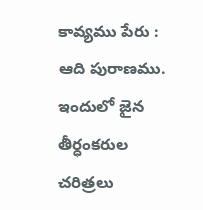కావ్యము పేరు : ఆది పురాణము. ఇందులో జైన తీర్ధంకరుల చరిత్రలు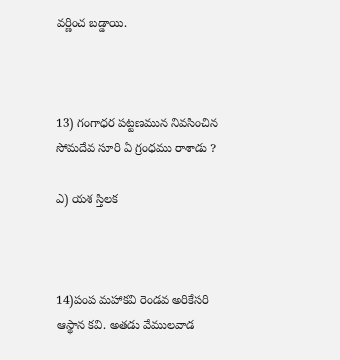వర్ణించ బడ్డాయి.



13) గంగాధర పట్టణమున నివసించిన సోమదేవ సూరి ఏ గ్రంధము రాశాడు ?

ఎ) యశ స్తిలక



14)పంప మహాకవి రెండవ అరికేసరి ఆస్థాన కవి. అతడు వేములవాడ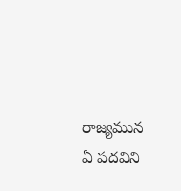రాజ్యమున ఏ పదవిని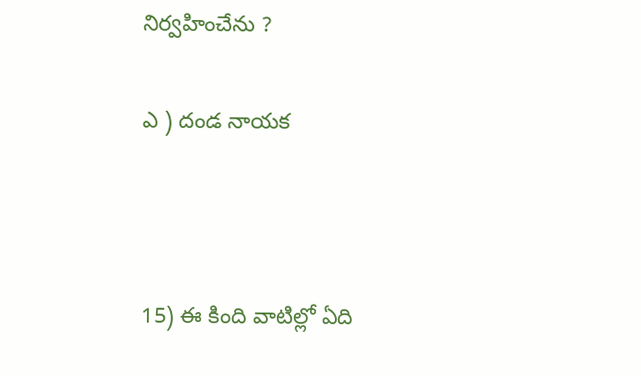నిర్వహించేను ?

ఎ ) దండ నాయక



15) ఈ కింది వాటిల్లో ఏది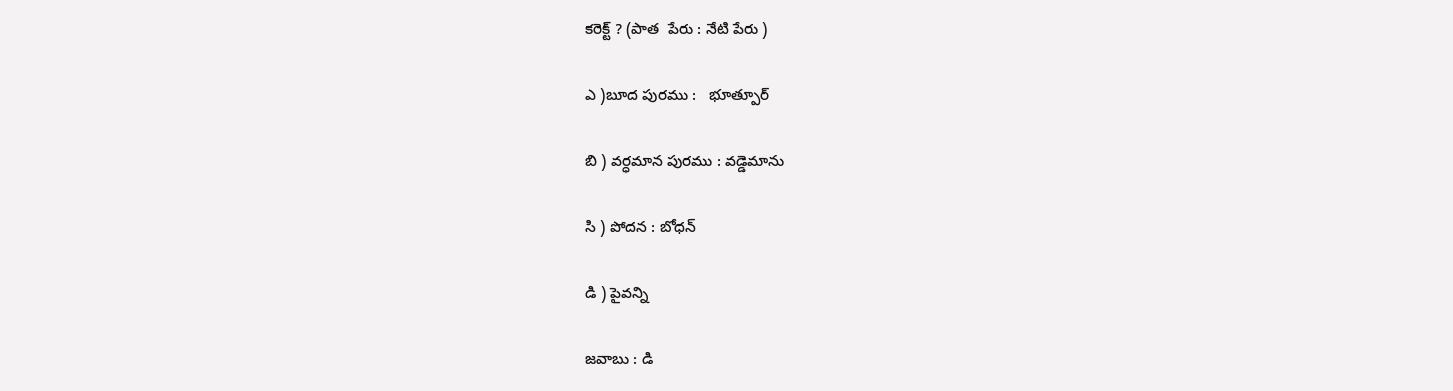కరెక్ట్ ? (పాత  పేరు : నేటి పేరు )

ఎ )బూద పురము :   భూత్పూర్

బి ) వర్ధమాన పురము : వడ్డెమాను

సి ) పోదన : బోధన్

డి ) పైవన్ని

జవాబు : డి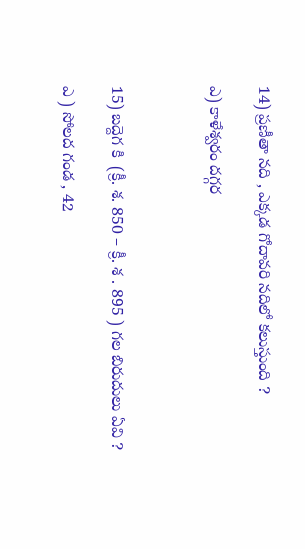14) ప్రణీతా నది , ఎక్కడ గోదావరి నదిలో కలుస్తుంది ?

ఎ) కాళేశ్వరం దగ్గర



15) బద్దెగ కి  (క్రీ. శ. 850 – క్రీ. శ . 895 ) గల బిరుదులు ఏవి ?

ఎ ) సోలద గండ , 42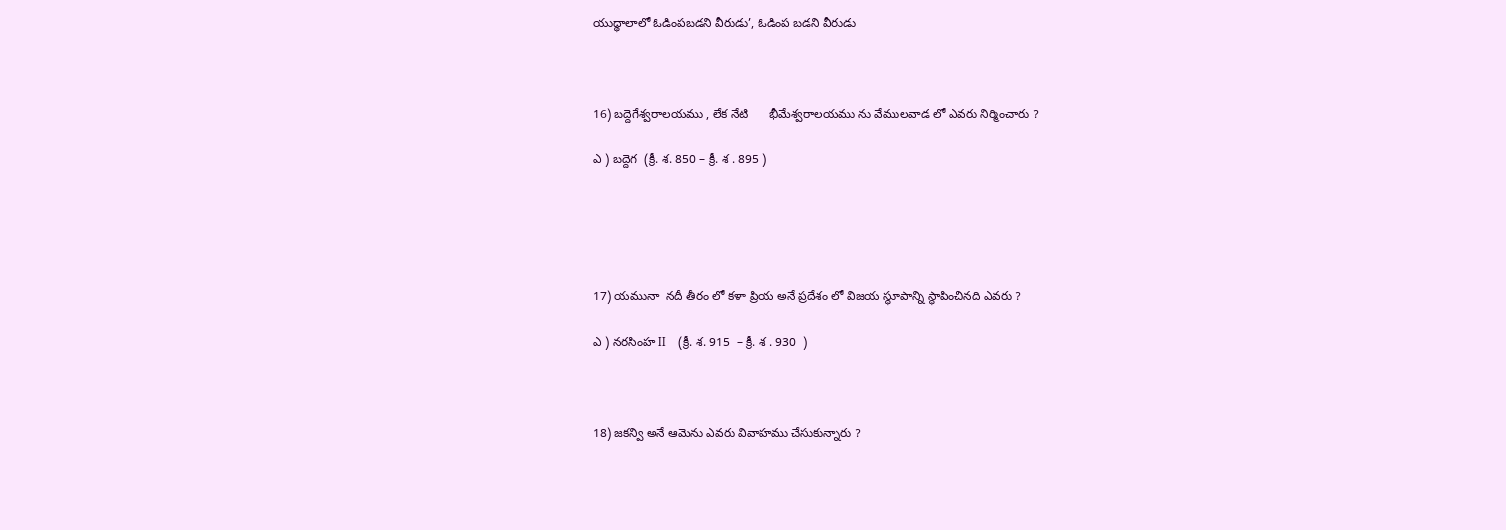యుధ్ధాలాలో ఓడింపబడని వీరుడు’, ఓడింప బడని వీరుడు



16) బద్దెగేశ్వరాలయము , లేక నేటి      భీమేశ్వరాలయము ను వేములవాడ లో ఎవరు నిర్మించారు ?

ఎ ) బద్దెగ  (క్రీ. శ. 850 – క్రీ. శ . 895 )





17) యమునా  నదీ తీరం లో కళా ప్రియ అనే ప్రదేశం లో విజయ స్థూపాన్ని స్థాపించినది ఎవరు ?

ఎ ) నరసింహ II    (క్రీ. శ. 915  – క్రీ. శ . 930  )



18) జకన్వి అనే ఆమెను ఎవరు వివాహము చేసుకున్నారు ?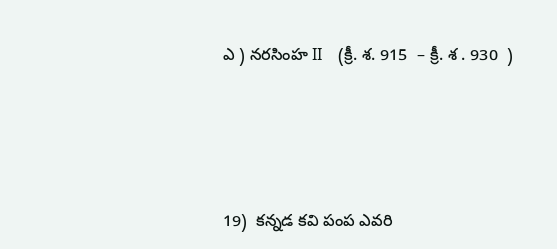ఎ ) నరసింహ II    (క్రీ. శ. 915  – క్రీ. శ . 930  )





19)  కన్నడ కవి పంప ఎవరి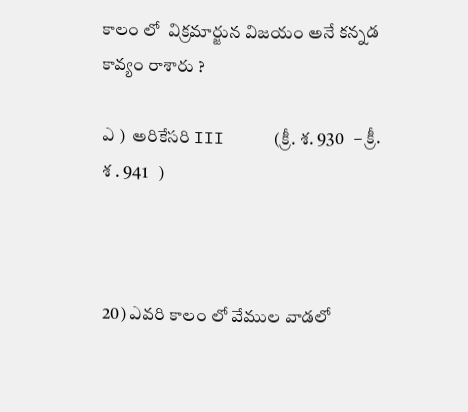కాలం లో  విక్రమార్జున విజయం అనే కన్నడ కావ్యం రాశారు ?

ఎ )  అరికేసరి III     (క్రీ. శ. 930   – క్రీ. శ . 941   )



20) ఎవరి కాలం లో వేముల వాడలో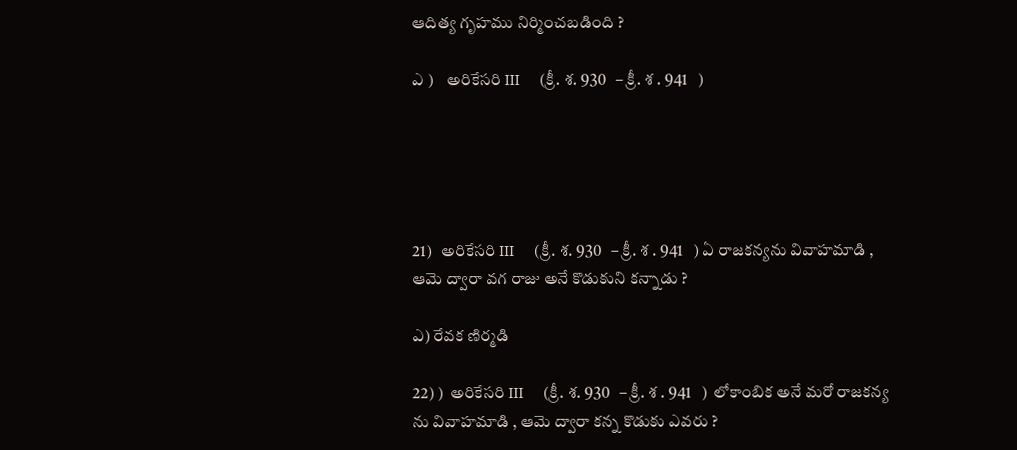ఆదిత్య గృహము నిర్మించబడింది ?

ఎ )    అరికేసరి III     (క్రీ. శ. 930   – క్రీ. శ . 941   )





21)   అరికేసరి III     (క్రీ. శ. 930   – క్రీ. శ . 941   ) ఏ రాజకన్యను వివాహమాడి , ఆమె ద్వారా వగ రాజు అనే కొడుకుని కన్నాడు ?

ఎ) రేవక ణిర్మడి

22) )  అరికేసరి III     (క్రీ. శ. 930   – క్రీ. శ . 941   )  లోకాంబిక అనే మరో రాజకన్య ను వివాహమాడి , ఆమె ద్వారా కన్న కొడుకు ఎవరు ?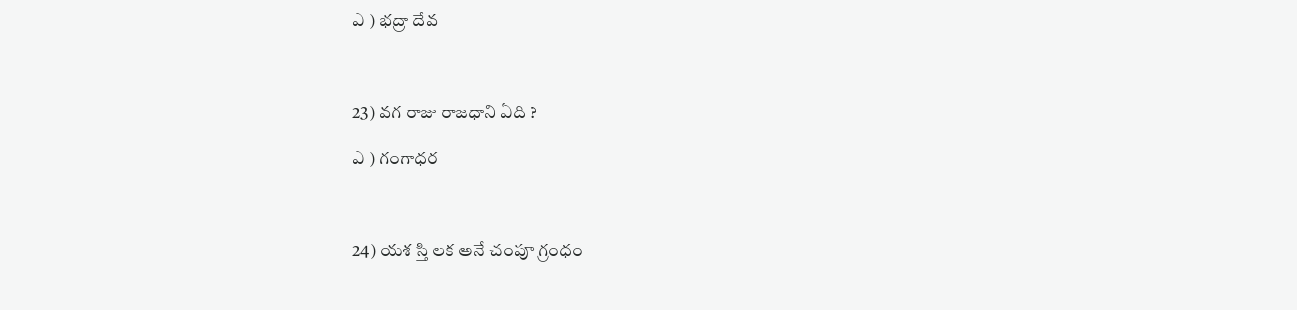ఎ ) భద్రా దేవ



23) వగ రాజు రాజధాని ఏది ?

ఎ ) గంగాధర



24) యశ స్తి లక అనే చంపూ గ్రంధం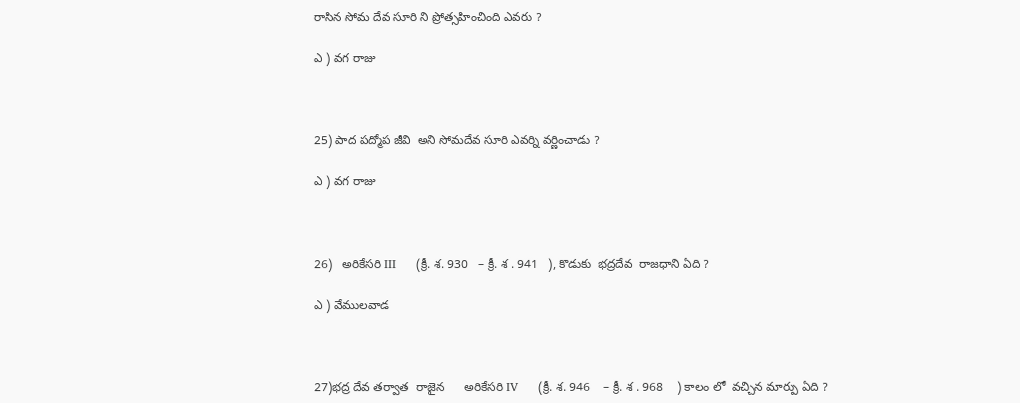రాసిన సోమ దేవ సూరి ని ప్రోత్సహించింది ఎవరు ?

ఎ ) వగ రాజు



25) పాద పద్మోప జీవి  అని సోమదేవ సూరి ఎవర్ని వర్ణించాడు ?

ఎ ) వగ రాజు



26)   అరికేసరి III     (క్రీ. శ. 930   – క్రీ. శ . 941   ), కొడుకు  భద్రదేవ  రాజధాని ఏది ?

ఎ ) వేములవాడ



27)భద్ర దేవ తర్వాత  రాజైన      అరికేసరి IV     (క్రీ. శ. 946    – క్రీ. శ . 968    ) కాలం లో  వచ్చిన మార్పు ఏది ?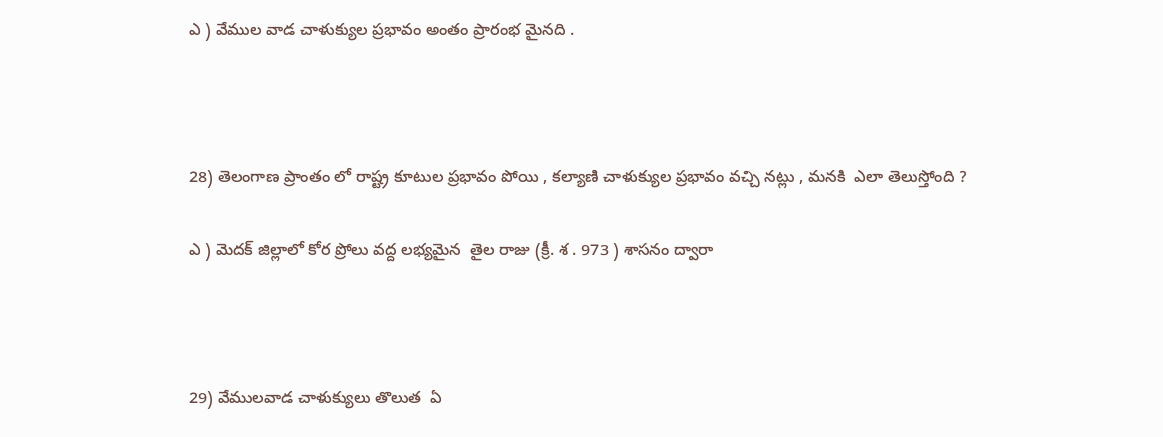ఎ ) వేముల వాడ చాళుక్యుల ప్రభావం అంతం ప్రారంభ మైనది .



28) తెలంగాణ ప్రాంతం లో రాష్ట్ర కూటుల ప్రభావం పోయి , కల్యాణి చాళుక్యుల ప్రభావం వచ్చి నట్లు , మనకి  ఎలా తెలుస్తోంది ?

ఎ ) మెదక్ జిల్లాలో కోర ప్రోలు వద్ద లభ్యమైన  తైల రాజు (క్రీ. శ . 973 ) శాసనం ద్వారా



29) వేములవాడ చాళుక్యులు తొలుత  ఏ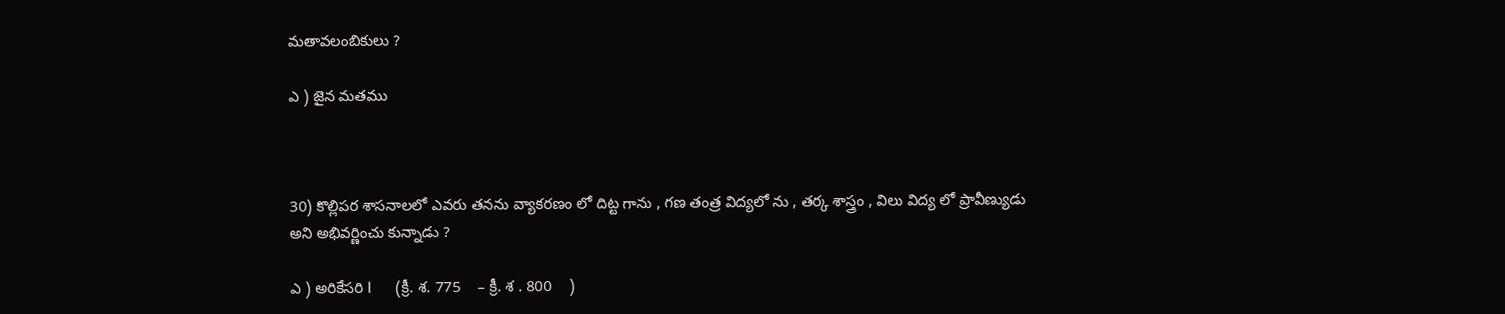మతావలంబికులు ?

ఎ ) జైన మతము



30) కొల్లిపర శాసనాలలో ఎవరు తనను వ్యాకరణం లో దిట్ట గాను , గణ తంత్ర విద్యలో ను , తర్క శాస్త్రం , విలు విద్య లో ప్రావీణ్యుడు అని అభివర్ణించు కున్నాడు ?

ఎ ) అరికేసరి I      (క్రీ. శ. 775    – క్రీ. శ . 800    )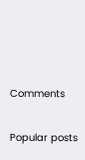Comments

Popular posts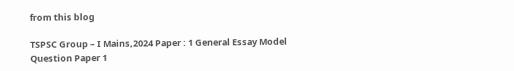from this blog

TSPSC Group – I Mains,2024 Paper : 1 General Essay Model Question Paper 1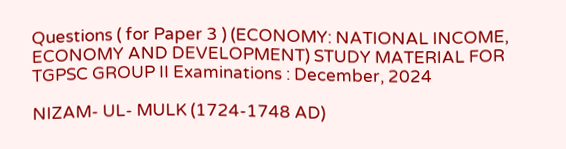Questions ( for Paper 3 ) (ECONOMY: NATIONAL INCOME, ECONOMY AND DEVELOPMENT) STUDY MATERIAL FOR TGPSC GROUP II Examinations : December, 2024

NIZAM- UL- MULK (1724-1748 AD)